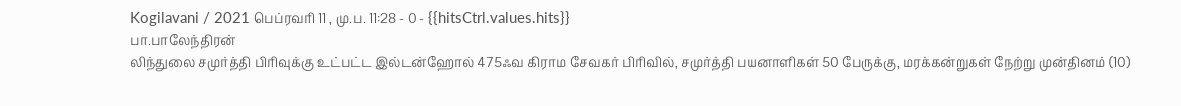Kogilavani / 2021 பெப்ரவரி 11 , மு.ப. 11:28 - 0 - {{hitsCtrl.values.hits}}
பா.பாலேந்திரன்
லிந்துலை சமுர்த்தி பிரிவுக்கு உட்பட்ட இல்டன்ஹோல் 475ஃவ கிராம சேவகர் பிரிவில், சமுர்த்தி பயனாளிகள் 50 பேருக்கு, மரக்கன்றுகள் நேற்று முன்தினம் (10)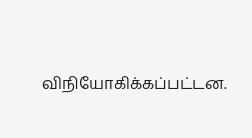விநியோகிக்கப்பட்டன.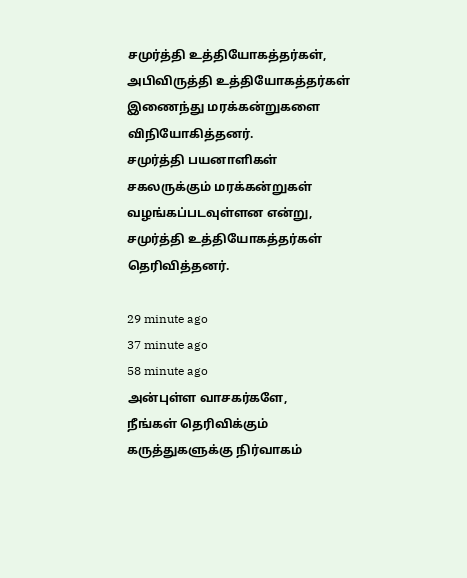சமுர்த்தி உத்தியோகத்தர்கள், அபிவிருத்தி உத்தியோகத்தர்கள் இணைந்து மரக்கன்றுகளை விநியோகித்தனர்.
சமுர்த்தி பயனாளிகள் சகலருக்கும் மரக்கன்றுகள் வழங்கப்படவுள்ளன என்று, சமுர்த்தி உத்தியோகத்தர்கள் தெரிவித்தனர்.

29 minute ago
37 minute ago
58 minute ago
அன்புள்ள வாசகர்களே,
நீங்கள் தெரிவிக்கும் கருத்துகளுக்கு நிர்வாகம்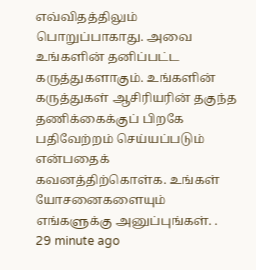எவ்விதத்திலும் பொறுப்பாகாது. அவை உங்களின் தனிப்பட்ட கருத்துகளாகும். உங்களின் கருத்துகள் ஆசிரியரின் தகுந்த தணிக்கைக்குப் பிறகே பதிவேற்றம் செய்யப்படும் என்பதைக் கவனத்திற்கொள்க. உங்கள் யோசனைகளையும் எங்களுக்கு அனுப்புங்கள். .
29 minute ago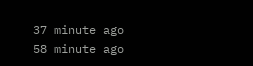37 minute ago
58 minute ago